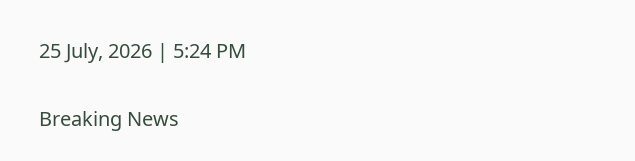25 July, 2026 | 5:24 PM

Breaking News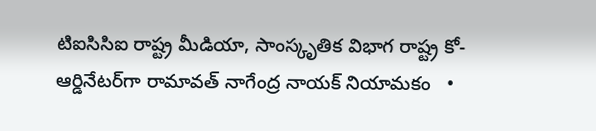టిఐసిసిఐ రాష్ట్ర మీడియా, సాంస్కృతిక విభాగ రాష్ట్ర కో-ఆర్డినేటర్‌గా రామావత్ నాగేంద్ర నాయక్ నియామకం   •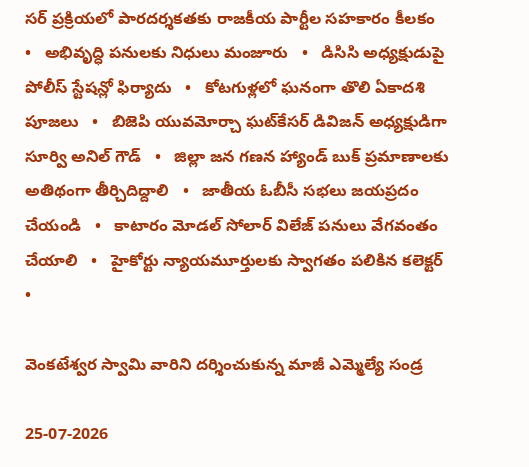సర్ ప్రక్రియలో పారదర్శకతకు రాజకీయ పార్టీల సహకారం కీలకం   •   అభివృద్ధి పనులకు నిధులు మంజూరు   •   డిసిసి అధ్యక్షుడుపై పోలీస్ స్టేషన్లో ఫిర్యాదు   •   కోటగుళ్లలో ఘనంగా తొలి ఏకాదశి పూజలు   •   బిజెపి యువమోర్చా ఘట్‌కేసర్ డివిజన్ అధ్యక్షుడిగా సూర్వి అనిల్ గౌడ్   •   జిల్లా జన గణన హ్యాండ్ బుక్ ప్రమాణాలకు అతిథంగా తీర్చిదిద్దాలి   •   జాతీయ ఓబీసీ సభలు జయప్రదం చేయండి   •   కాటారం మోడల్ సోలార్ విలేజ్ పనులు వేగవంతం చేయాలి   •   హైకోర్టు న్యాయమూర్తులకు స్వాగతం పలికిన కలెక్టర్   •

వెంకటేశ్వర స్వామి వారిని దర్శించుకున్న మాజీ ఎమ్మెల్యే సండ్ర

25-07-2026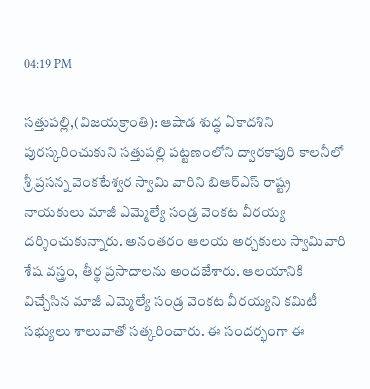04:19 PM

సత్తుపల్లి,(విజయక్రాంతి): ఆషాడ శుద్ధ ఏకాదశిని పురస్కరించుకుని సత్తుపల్లి పట్టణంలోని ద్వారకాపురి కాలనీలో శ్రీ ప్రసన్న వెంకటేశ్వర స్వామి వారిని బిఆర్ఎస్ రాష్ట్ర నాయకులు మాజీ ఎమ్మెల్యే సండ్ర వెంకట వీరయ్య  దర్శించుకున్నారు. అనంతరం ఆలయ అర్చకులు స్వామివారి శేష వస్త్రం, తీర్థ ప్రసాదాలను అందజేశారు. ఆలయానికి విచ్చేసిన మాజీ ఎమ్మెల్యే సండ్ర వెంకట వీరయ్యని కమిటీ సభ్యులు శాలువాతో సత్కరించారు. ఈ సందర్భంగా ఈ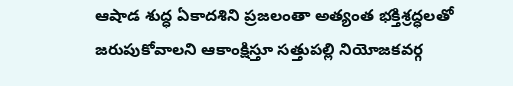ఆషాడ శుద్ధ ఏకాదశిని ప్రజలంతా అత్యంత భక్తిశ్రద్ధలతో జరుపుకోవాలని ఆకాంక్షిస్తూ సత్తుపల్లి నియోజకవర్గ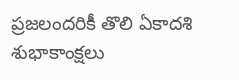ప్రజలందరికీ తొలి ఏకాదశి శుభాకాంక్షలు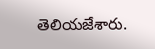తెలియజేశారు.